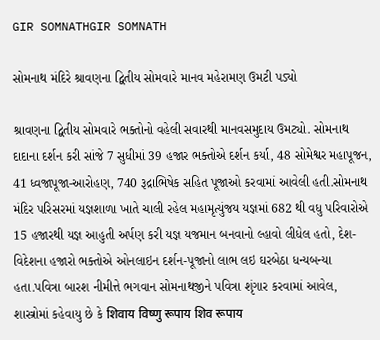GIR SOMNATHGIR SOMNATH

સોમનાથ મંદિરે શ્રાવણના દ્વિતીય સોમવારે માનવ મહેરામણ ઉમટી પડ્યો

શ્રાવણના દ્વિતીય સોમવારે ભક્તોનો વહેલી સવારથી માનવસમુદાય ઉમટ્યો. સોમનાથ દાદાના દર્શન કરી સાંજે 7 સુધીમાં 39 હજાર ભક્તોએ દર્શન કર્યા, 48 સોમેશ્વર મહાપૂજન, 41 ધ્વજાપૂજા-આરોહણ, 740 રૂદ્રાભિષેક સહિત પૂજાઓ કરવામાં આવેલી હતી.સોમનાથ મંદિર પરિસરમાં યજ્ઞશાળા ખાતે ચાલી રહેલ મહામૃત્યુંજય યજ્ઞમાં 682 થી વધુ પરિવારોએ 15 હજારથી યજ્ઞ આહુતી અર્પણ કરી યજ્ઞ યજમાન બનવાનો લ્હાવો લીધેલ હતો, દેશ-વિદેશના હજારો ભક્તોએ ઓનલાઇન દર્શન-પૂજાનો લાભ લઇ ઘરબેઠા ધન્યબન્યા હતા.પવિત્રા બારશ નીમીત્તે ભગવાન સોમનાથજીને પવિત્રા શૃંગાર કરવામાં આવેલ, શાસ્ત્રોમાં કહેવાયુ છે કે शिवाय विष्णु रूपाय शिव रूपाय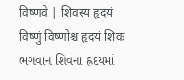विष्णवे | शिवस्य हृदयं विष्णुं विष्णोश्च हृदयं शिवः ભગવાન શિવના હ્રદયમાં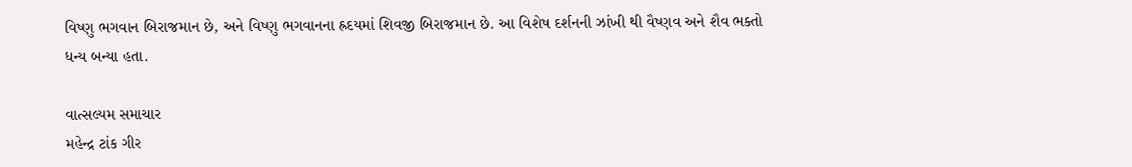વિષ્ણુ ભગવાન બિરાજમાન છે, અને વિષ્ણુ ભગવાનના હ્રદયમાં શિવજી બિરાજમાન છે. આ વિશેષ દર્શનની ઝાંખી થી વૈષ્ણવ અને શૈવ ભક્તો ધન્ય બન્યા હતા.

વાત્સલ્યમ સમાચાર
મહેન્દ્ર ટાંક ગીર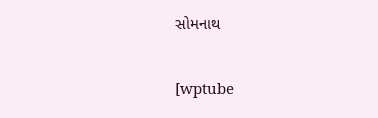સોમનાથ

[wptube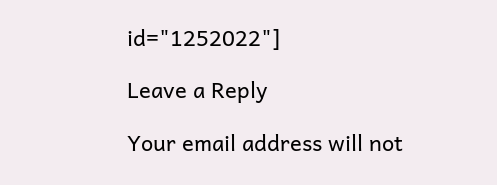id="1252022"]

Leave a Reply

Your email address will not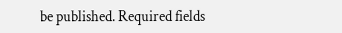be published. Required fields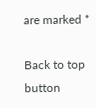are marked *

Back to top button